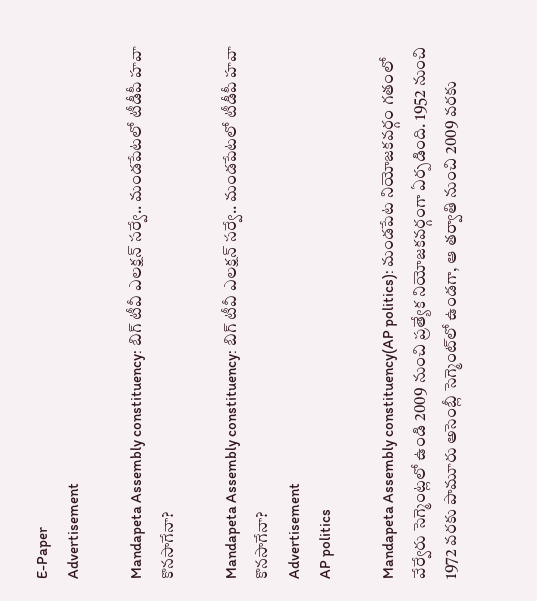E-Paper
Advertisement

Mandapeta Assembly constituency: బిగ్ టీవీ ఎలక్షన్ సర్వే.. మండపేటలో టీడీపీ హవా కొనసాగేనా?

Mandapeta Assembly constituency: బిగ్ టీవీ ఎలక్షన్ సర్వే.. మండపేటలో టీడీపీ హవా కొనసాగేనా?
Advertisement
AP politics

Mandapeta Assembly constituency(AP politics): మండపేట నియోజకవర్గం గతంలో వేర్వేరు సెగ్మెంట్లలో ఉండి 2009 నుంచి ప్రత్యేక నియోజకవర్గంగా ఏర్పడింది. 1952 నుంచి 1972 వరకు పామూరు అసెంబ్లీ సెగ్మెంట్‌లో ఉండగా, ఆ తర్వాతి నుంచి 2009 వరకు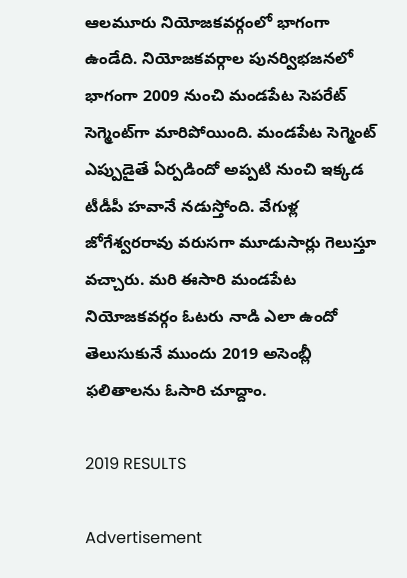ఆలమూరు నియోజకవర్గంలో భాగంగా ఉండేది. నియోజకవర్గాల పునర్విభజనలో భాగంగా 2009 నుంచి మండపేట సెపరేట్ సెగ్మెంట్‌గా మారిపోయింది. మండపేట సెగ్మెంట్ ఎప్పుడైతే ఏర్పడిందో అప్పటి నుంచి ఇక్కడ టీడీపీ హవానే నడుస్తోంది. వేగుళ్ల జోగేశ్వరరావు వరుసగా మూడుసార్లు గెలుస్తూ వచ్చారు. మరి ఈసారి మండపేట నియోజకవర్గం ఓటరు నాడి ఎలా ఉందో తెలుసుకునే ముందు 2019 అసెంబ్లీ ఫలితాలను ఓసారి చూద్దాం.

2019 RESULTS

Advertisement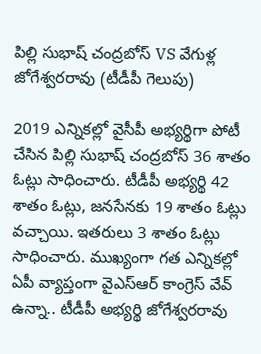పిల్లి సుభాష్ చంద్రబోస్ VS వేగుళ్ల జోగేశ్వరరావు (టీడీపీ గెలుపు)

2019 ఎన్నికల్లో వైసీపీ అభ్యర్థిగా పోటీ చేసిన పిల్లి సుభాష్ చంద్రబోస్ 36 శాతం ఓట్లు సాధించారు. టీడీపీ అభ్యర్థి 42 శాతం ఓట్లు, జనసేనకు 19 శాతం ఓట్లు వచ్చాయి. ఇతరులు 3 శాతం ఓట్లు సాధించారు. ముఖ్యంగా గత ఎన్నికల్లో ఏపీ వ్యాప్తంగా వైఎస్ఆర్ కాంగ్రెస్ వేవ్ ఉన్నా.. టీడీపీ అభ్యర్థి జోగేశ్వరరావు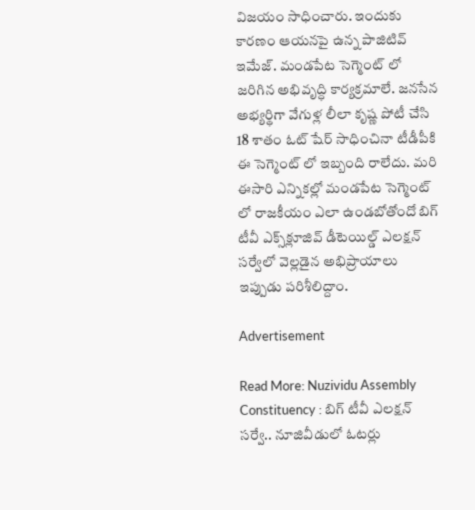విజయం సాధించారు. ఇందుకు కారణం ఆయనపై ఉన్న పాజిటివ్ ఇమేజ్. మండపేట సెగ్మెంట్ లో జరిగిన అభివృద్ధి కార్యక్రమాలే. జనసేన అభ్యర్థిగా వేగుళ్ల లీలా కృష్ణ పోటీ చేసి 18 శాతం ఓట్ షేర్ సాధించినా టీడీపీకి ఈ సెగ్మెంట్ లో ఇబ్బంది రాలేదు. మరి ఈసారి ఎన్నికల్లో మండపేట సెగ్మెంట్ లో రాజకీయం ఎలా ఉండబోతోందో బిగ్‌ టీవీ ఎక్స్‌క్లూజివ్‌ డీటెయిల్డ్‌ ఎలక్షన్‌ సర్వేలో వెల్లడైన అభిప్రాయాలు ఇప్పుడు పరిశీలిద్దాం.

Advertisement

Read More: Nuzividu Assembly Constituency : బిగ్ టీవీ ఎలక్షన్ సర్వే.. నూజివీడులో ఓటర్లు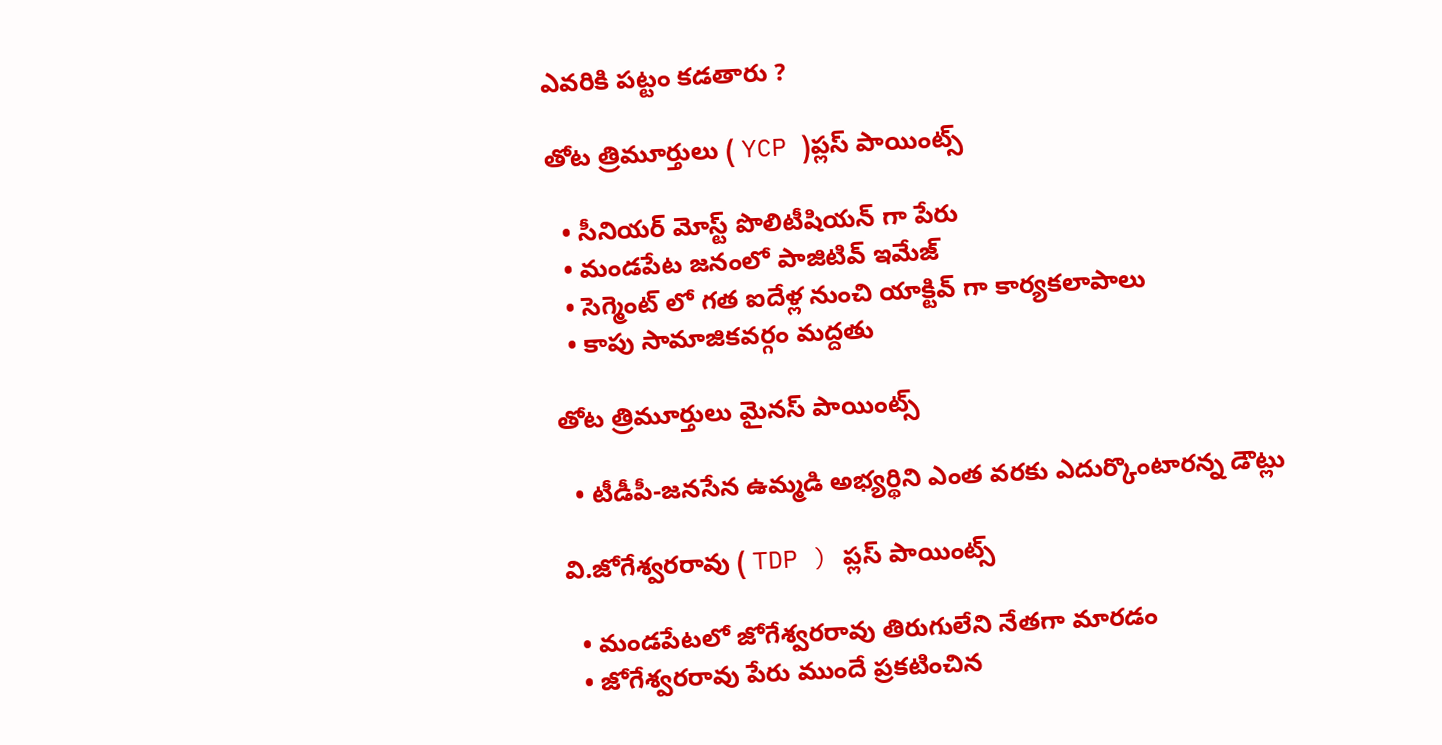ఎవరికి పట్టం కడతారు ?

తోట త్రిమూర్తులు ( YCP )ప్లస్ పాయింట్స్

  • సీనియర్ మోస్ట్ పొలిటీషియన్ గా పేరు
  • మండపేట జనంలో పాజిటివ్ ఇమేజ్
  • సెగ్మెంట్ లో గత ఐదేళ్ల నుంచి యాక్టివ్ గా కార్యకలాపాలు
  • కాపు సామాజికవర్గం మద్దతు

తోట త్రిమూర్తులు మైనస్ పాయింట్స్

  • టీడీపీ-జనసేన ఉమ్మడి అభ్యర్థిని ఎంత వరకు ఎదుర్కొంటారన్న డౌట్లు

వి.జోగేశ్వరరావు ( TDP ) ప్లస్ పాయింట్స్

  • మండపేటలో జోగేశ్వరరావు తిరుగులేని నేతగా మారడం
  • జోగేశ్వరరావు పేరు ముందే ప్రకటించిన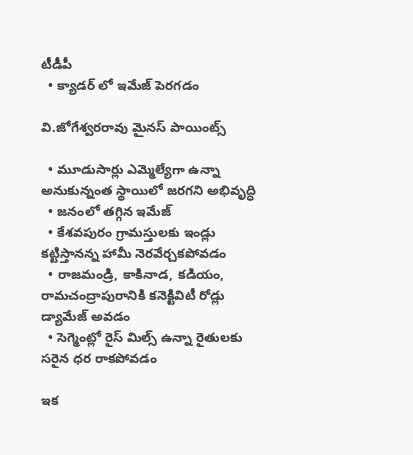టీడీపీ
  • క్యాడర్ లో ఇమేజ్ పెరగడం

వి.జోగేశ్వరరావు మైనస్ పాయింట్స్

  • మూడుసార్లు ఎమ్మెల్యేగా ఉన్నా అనుకున్నంత స్థాయిలో జరగని అభివృద్ధి
  • జనంలో తగ్గిన ఇమేజ్
  • కేశవపురం గ్రామస్తులకు ఇండ్లు కట్టిస్తానన్న హామీ నెరవేర్చకపోవడం
  • రాజమండ్రి, కాకినాడ, కడియం, రామచంద్రాపురానికి కనెక్టివిటీ రోడ్లు డ్యామేజ్ అవడం
  • సెగ్మెంట్లో రైస్ మిల్స్ ఉన్నా రైతులకు సరైన ధర రాకపోవడం

ఇక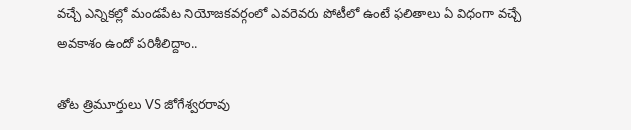వచ్చే ఎన్నికల్లో మండపేట నియోజకవర్గంలో ఎవరెవరు పోటీలో ఉంటే ఫలితాలు ఏ విధంగా వచ్చే అవకాశం ఉందో పరిశీలిద్దాం..

తోట త్రిమూర్తులు VS జోగేశ్వరరావు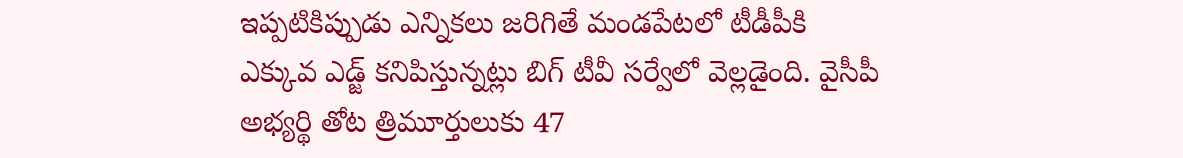ఇప్పటికిప్పుడు ఎన్నికలు జరిగితే మండపేటలో టీడీపీకి ఎక్కువ ఎడ్జ్ కనిపిస్తున్నట్లు బిగ్ టీవీ సర్వేలో వెల్లడైంది. వైసీపీ అభ్యర్థి తోట త్రిమూర్తులుకు 47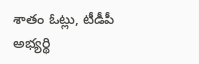శాతం ఓట్లు, టీడీపీ అభ్యర్థి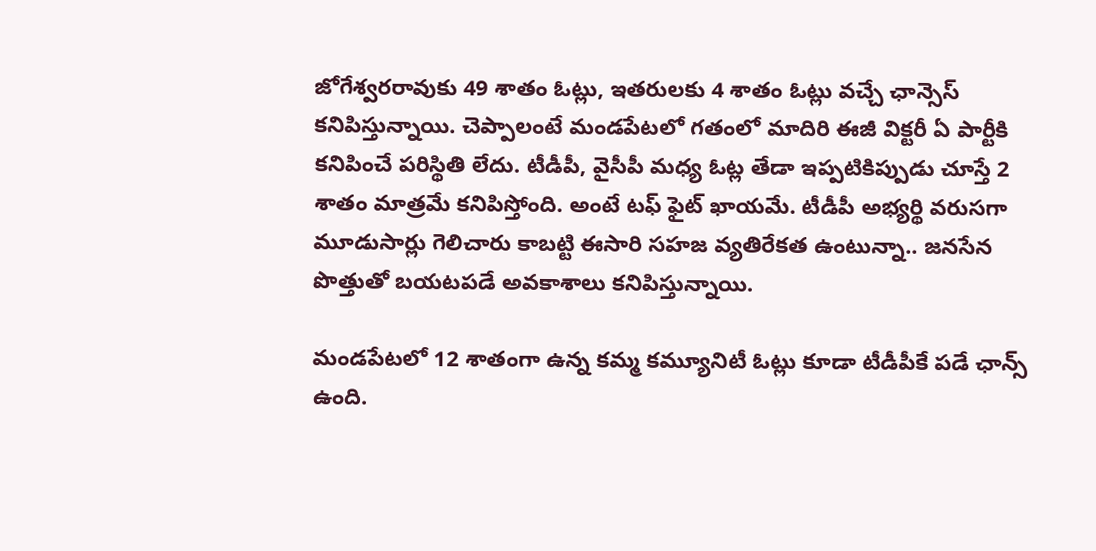జోగేశ్వరరావుకు 49 శాతం ఓట్లు, ఇతరులకు 4 శాతం ఓట్లు వచ్చే ఛాన్సెస్ కనిపిస్తున్నాయి. చెప్పాలంటే మండపేటలో గతంలో మాదిరి ఈజీ విక్టరీ ఏ పార్టీకి కనిపించే పరిస్థితి లేదు. టీడీపీ, వైసీపీ మధ్య ఓట్ల తేడా ఇప్పటికిప్పుడు చూస్తే 2 శాతం మాత్రమే కనిపిస్తోంది. అంటే టఫ్ ఫైట్ ఖాయమే. టీడీపీ అభ్యర్థి వరుసగా మూడుసార్లు గెలిచారు కాబట్టి ఈసారి సహజ వ్యతిరేకత ఉంటున్నా.. జనసేన పొత్తుతో బయటపడే అవకాశాలు కనిపిస్తున్నాయి.

మండపేటలో 12 శాతంగా ఉన్న కమ్మ కమ్యూనిటీ ఓట్లు కూడా టీడీపీకే పడే ఛాన్స్ ఉంది.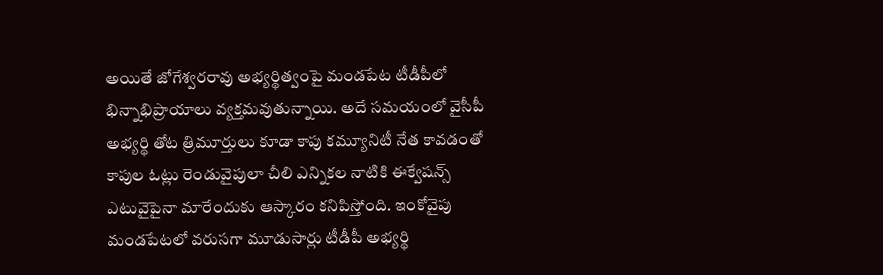అయితే జోగేశ్వరరావు అభ్యర్థిత్వంపై మండపేట టీడీపీలో భిన్నాభిప్రాయాలు వ్యక్తమవుతున్నాయి. అదే సమయంలో వైసీపీ అభ్యర్థి తోట త్రిమూర్తులు కూడా కాపు కమ్యూనిటీ నేత కావడంతో కాపుల ఓట్లు రెండువైపులా చీలి ఎన్నికల నాటికి ఈక్వేషన్స్ ఎటువైపైనా మారేందుకు ఆస్కారం కనిపిస్తోంది. ఇంకోవైపు మండపేటలో వరుసగా మూడుసార్లు టీడీపీ అభ్యర్థి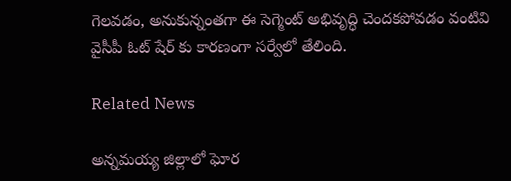గెలవడం, అనుకున్నంతగా ఈ సెగ్మెంట్ అభివృద్ధి చెందకపోవడం వంటివి వైసీపీ ఓట్ షేర్ కు కారణంగా సర్వేలో తేలింది.

Related News

అన్నమయ్య జిల్లాలో ఘోర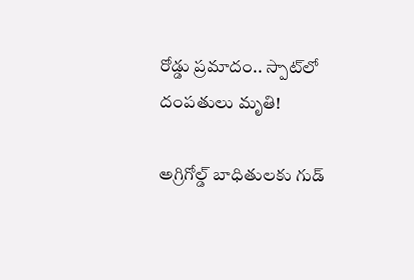రోడ్డు ప్రమాదం.. స్పాట్‌లో దంపతులు మృతి!

అగ్రిగోల్డ్ బాధితులకు గుడ్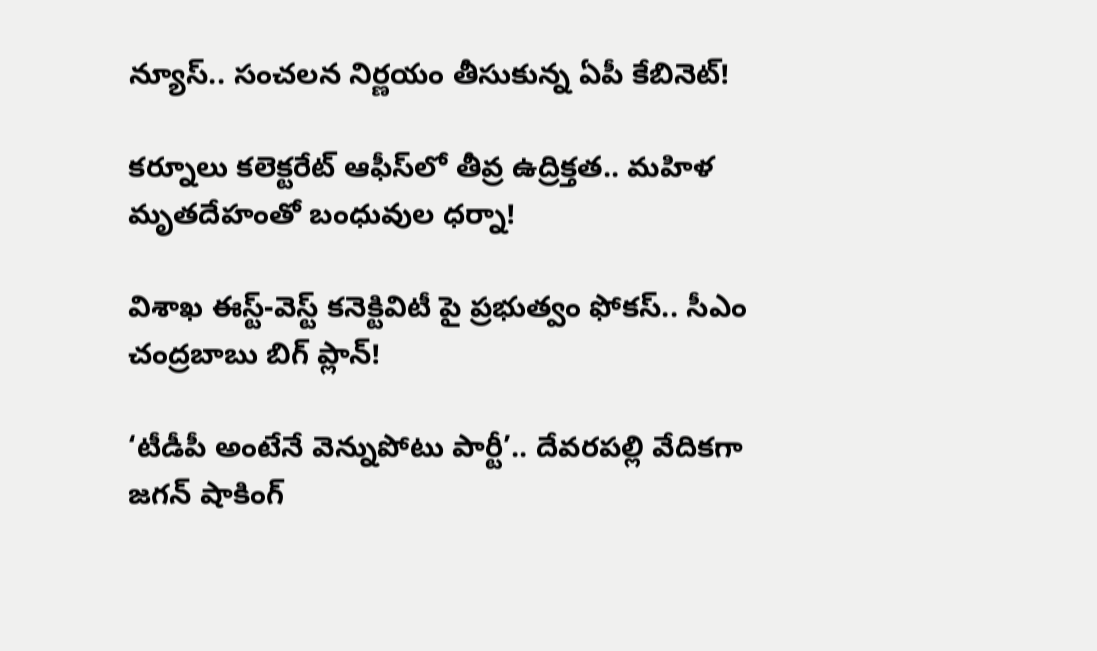న్యూస్.. సంచలన నిర్ణయం తీసుకున్న ఏపీ కేబినెట్!

కర్నూలు కలెక్టరేట్ ఆఫీస్‌లో తీవ్ర ఉద్రిక్తత.. మహిళ మృతదేహంతో బంధువుల ధర్నా!

విశాఖ ఈస్ట్-వెస్ట్ కనెక్టివిటీ పై ప్రభుత్వం ఫోకస్.. సీఎం చంద్రబాబు బిగ్ ప్లాన్!

‘టీడీపీ అంటేనే వెన్నుపోటు పార్టీ’.. దేవరపల్లి వేదికగా జగన్ షాకింగ్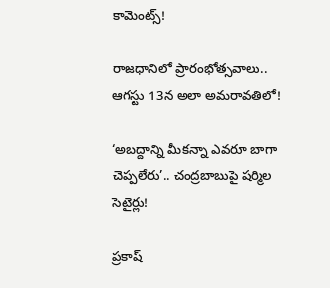కామెంట్స్!

రాజధానిలో ప్రారంభోత్సవాలు.. ఆగస్టు 13న అలా అమరావతిలో!

‘అబద్దాన్ని మీకన్నా ఎవరూ బాగా చెప్పలేరు’.. చంద్రబాబుపై షర్మిల సెటైర్లు!

ప్రకాష్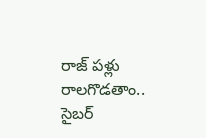రాజ్ పళ్లు రాలగొడతాం.. సైబర్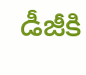డీజీకి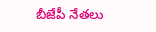బీజేపీ నేతలు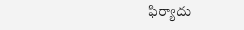ఫిర్యాదు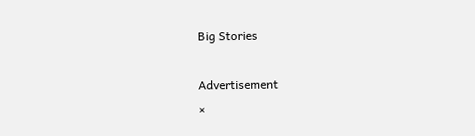Big Stories

Advertisement
×